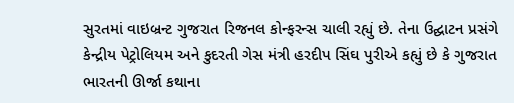સુરતમાં વાઇબ્રન્ટ ગુજરાત રિજનલ કોન્ફરન્સ ચાલી રહ્યું છે. તેના ઉદ્ઘાટન પ્રસંગે કેન્દ્રીય પેટ્રોલિયમ અને કુદરતી ગેસ મંત્રી હરદીપ સિંઘ પુરીએ કહ્યું છે કે ગુજરાત ભારતની ઊર્જા કથાના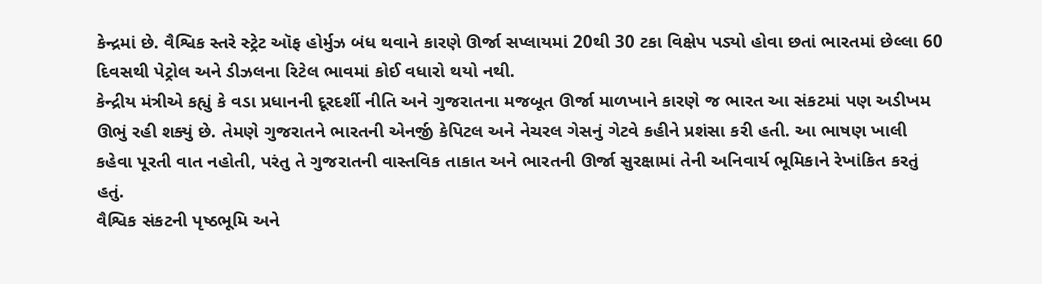કેન્દ્રમાં છે. વૈશ્વિક સ્તરે સ્ટ્રેટ ઑફ હોર્મુઝ બંધ થવાને કારણે ઊર્જા સપ્લાયમાં 20થી 30 ટકા વિક્ષેપ પડ્યો હોવા છતાં ભારતમાં છેલ્લા 60 દિવસથી પેટ્રોલ અને ડીઝલના રિટેલ ભાવમાં કોઈ વધારો થયો નથી.
કેન્દ્રીય મંત્રીએ કહ્યું કે વડા પ્રધાનની દૂરદર્શી નીતિ અને ગુજરાતના મજબૂત ઊર્જા માળખાને કારણે જ ભારત આ સંકટમાં પણ અડીખમ ઊભું રહી શક્યું છે. તેમણે ગુજરાતને ભારતની એનર્જી કેપિટલ અને નેચરલ ગેસનું ગેટવે કહીને પ્રશંસા કરી હતી. આ ભાષણ ખાલી કહેવા પૂરતી વાત નહોતી, પરંતુ તે ગુજરાતની વાસ્તવિક તાકાત અને ભારતની ઊર્જા સુરક્ષામાં તેની અનિવાર્ય ભૂમિકાને રેખાંકિત કરતું હતું.
વૈશ્વિક સંકટની પૃષ્ઠભૂમિ અને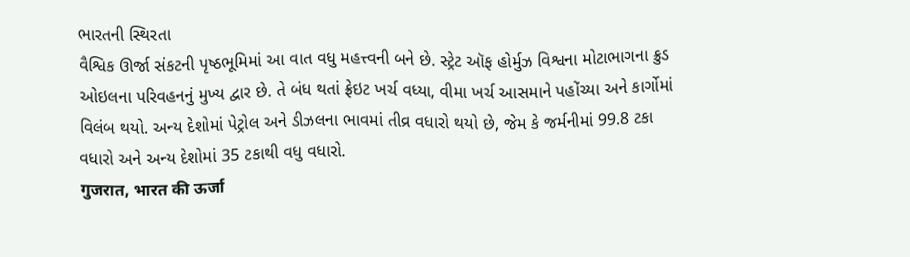ભારતની સ્થિરતા
વૈશ્વિક ઊર્જા સંકટની પૃષ્ઠભૂમિમાં આ વાત વધુ મહત્ત્વની બને છે. સ્ટ્રેટ ઑફ હોર્મુઝ વિશ્વના મોટાભાગના ક્રુડ ઓઇલના પરિવહનનું મુખ્ય દ્વાર છે. તે બંધ થતાં ફ્રેઇટ ખર્ચ વધ્યા, વીમા ખર્ચ આસમાને પહોંચ્યા અને કાર્ગોમાં વિલંબ થયો. અન્ય દેશોમાં પેટ્રોલ અને ડીઝલના ભાવમાં તીવ્ર વધારો થયો છે, જેમ કે જર્મનીમાં 99.8 ટકા વધારો અને અન્ય દેશોમાં 35 ટકાથી વધુ વધારો.
गुजरात, भारत की ऊर्जा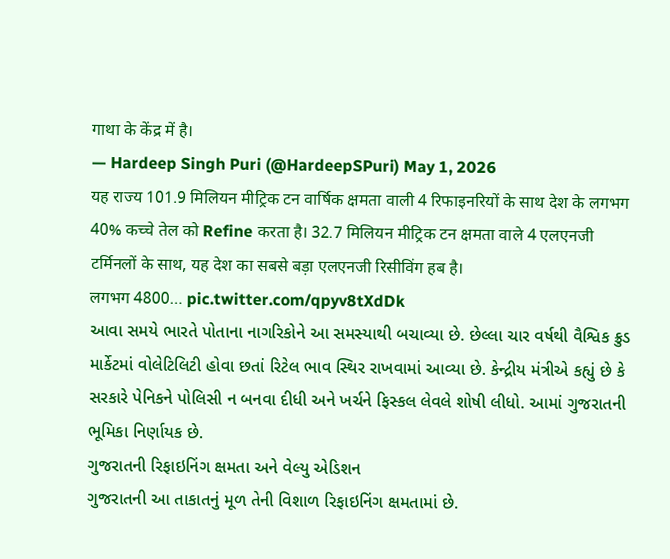गाथा के केंद्र में है।
— Hardeep Singh Puri (@HardeepSPuri) May 1, 2026
यह राज्य 101.9 मिलियन मीट्रिक टन वार्षिक क्षमता वाली 4 रिफाइनरियों के साथ देश के लगभग 40% कच्चे तेल को Refine करता है। 32.7 मिलियन मीट्रिक टन क्षमता वाले 4 एलएनजी टर्मिनलों के साथ, यह देश का सबसे बड़ा एलएनजी रिसीविंग हब है।
लगभग 4800… pic.twitter.com/qpyv8tXdDk
આવા સમયે ભારતે પોતાના નાગરિકોને આ સમસ્યાથી બચાવ્યા છે. છેલ્લા ચાર વર્ષથી વૈશ્વિક ક્રુડ માર્કેટમાં વોલેટિલિટી હોવા છતાં રિટેલ ભાવ સ્થિર રાખવામાં આવ્યા છે. કેન્દ્રીય મંત્રીએ કહ્યું છે કે સરકારે પેનિકને પોલિસી ન બનવા દીધી અને ખર્ચને ફિસ્કલ લેવલે શોષી લીધો. આમાં ગુજરાતની ભૂમિકા નિર્ણાયક છે.
ગુજરાતની રિફાઇનિંગ ક્ષમતા અને વેલ્યુ એડિશન
ગુજરાતની આ તાકાતનું મૂળ તેની વિશાળ રિફાઇનિંગ ક્ષમતામાં છે.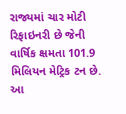રાજ્યમાં ચાર મોટી રિફાઇનરી છે જેની વાર્ષિક ક્ષમતા 101.9 મિલિયન મેટ્રિક ટન છે. આ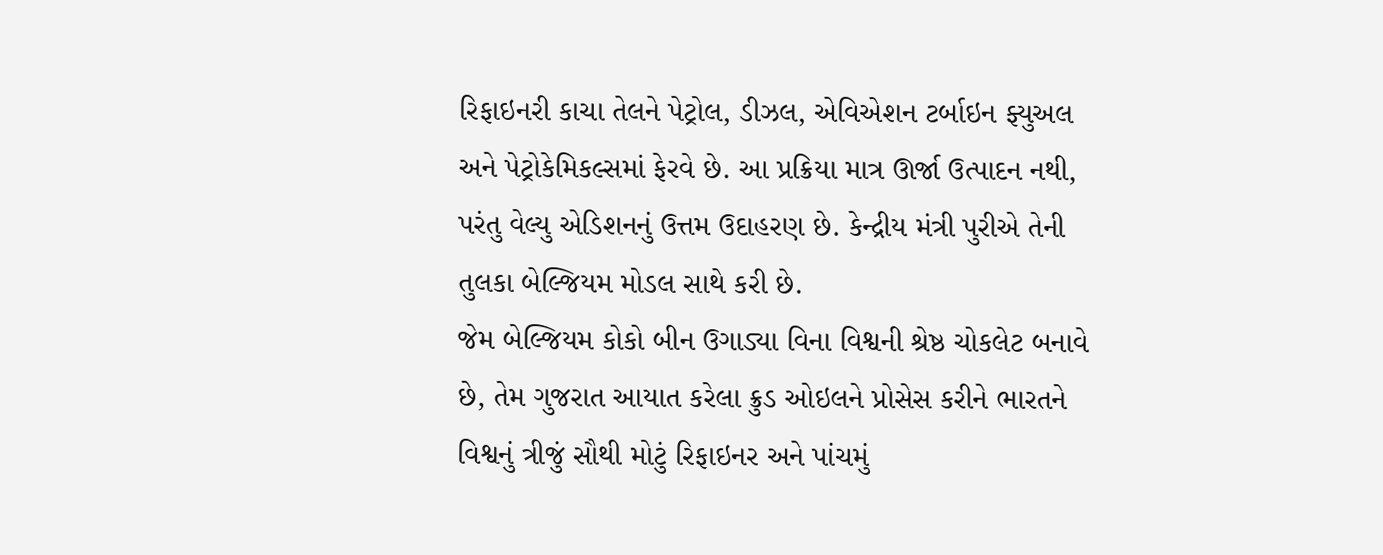રિફાઇનરી કાચા તેલને પેટ્રોલ, ડીઝલ, એવિએશન ટર્બાઇન ફ્યુઅલ અને પેટ્રોકેમિકલ્સમાં ફેરવે છે. આ પ્રક્રિયા માત્ર ઊર્જા ઉત્પાદન નથી, પરંતુ વેલ્યુ એડિશનનું ઉત્તમ ઉદાહરણ છે. કેન્દ્રીય મંત્રી પુરીએ તેની તુલકા બેલ્જિયમ મોડલ સાથે કરી છે.
જેમ બેલ્જિયમ કોકો બીન ઉગાડ્યા વિના વિશ્વની શ્રેષ્ઠ ચોકલેટ બનાવે છે, તેમ ગુજરાત આયાત કરેલા ક્રુડ ઓઇલને પ્રોસેસ કરીને ભારતને વિશ્વનું ત્રીજું સૌથી મોટું રિફાઇનર અને પાંચમું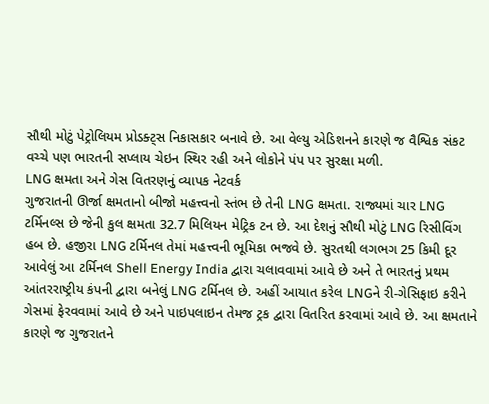સૌથી મોટું પેટ્રોલિયમ પ્રોડક્ટ્સ નિકાસકાર બનાવે છે. આ વેલ્યુ એડિશનને કારણે જ વૈશ્વિક સંકટ વચ્ચે પણ ભારતની સપ્લાય ચેઇન સ્થિર રહી અને લોકોને પંપ પર સુરક્ષા મળી.
LNG ક્ષમતા અને ગેસ વિતરણનું વ્યાપક નેટવર્ક
ગુજરાતની ઊર્જા ક્ષમતાનો બીજો મહત્ત્વનો સ્તંભ છે તેની LNG ક્ષમતા. રાજ્યમાં ચાર LNG ટર્મિનલ્સ છે જેની કુલ ક્ષમતા 32.7 મિલિયન મેટ્રિક ટન છે. આ દેશનું સૌથી મોટું LNG રિસીવિંગ હબ છે. હજીરા LNG ટર્મિનલ તેમાં મહત્ત્વની ભૂમિકા ભજવે છે. સુરતથી લગભગ 25 કિમી દૂર આવેલું આ ટર્મિનલ Shell Energy India દ્વારા ચલાવવામાં આવે છે અને તે ભારતનું પ્રથમ આંતરરાષ્ટ્રીય કંપની દ્વારા બનેલું LNG ટર્મિનલ છે. અહીં આયાત કરેલ LNGને રી-ગેસિફાઇ કરીને ગેસમાં ફેરવવામાં આવે છે અને પાઇપલાઇન તેમજ ટ્રક દ્વારા વિતરિત કરવામાં આવે છે. આ ક્ષમતાને કારણે જ ગુજરાતને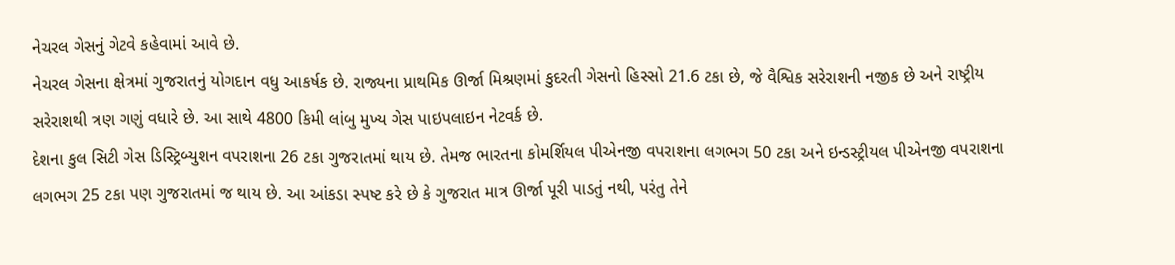નેચરલ ગેસનું ગેટવે કહેવામાં આવે છે.
નેચરલ ગેસના ક્ષેત્રમાં ગુજરાતનું યોગદાન વધુ આકર્ષક છે. રાજ્યના પ્રાથમિક ઊર્જા મિશ્રણમાં કુદરતી ગેસનો હિસ્સો 21.6 ટકા છે, જે વૈશ્વિક સરેરાશની નજીક છે અને રાષ્ટ્રીય સરેરાશથી ત્રણ ગણું વધારે છે. આ સાથે 4800 કિમી લાંબુ મુખ્ય ગેસ પાઇપલાઇન નેટવર્ક છે.
દેશના કુલ સિટી ગેસ ડિસ્ટ્રિબ્યુશન વપરાશના 26 ટકા ગુજરાતમાં થાય છે. તેમજ ભારતના કોમર્શિયલ પીએનજી વપરાશના લગભગ 50 ટકા અને ઇન્ડસ્ટ્રીયલ પીએનજી વપરાશના લગભગ 25 ટકા પણ ગુજરાતમાં જ થાય છે. આ આંકડા સ્પષ્ટ કરે છે કે ગુજરાત માત્ર ઊર્જા પૂરી પાડતું નથી, પરંતુ તેને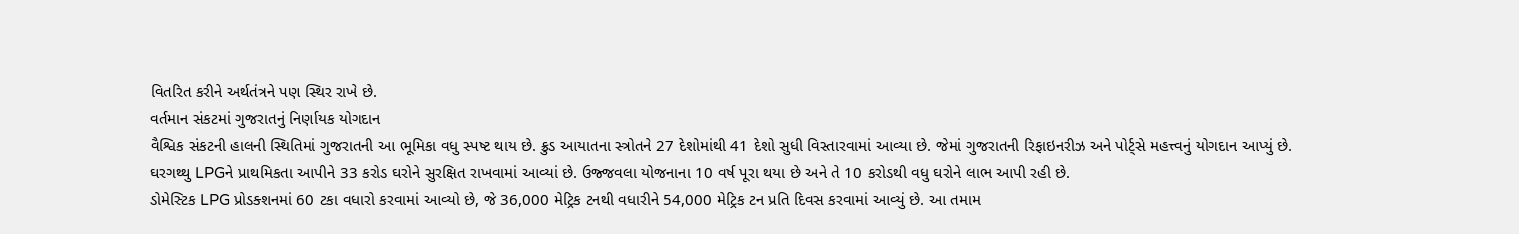વિતરિત કરીને અર્થતંત્રને પણ સ્થિર રાખે છે.
વર્તમાન સંકટમાં ગુજરાતનું નિર્ણાયક યોગદાન
વૈશ્વિક સંકટની હાલની સ્થિતિમાં ગુજરાતની આ ભૂમિકા વધુ સ્પષ્ટ થાય છે. ક્રુડ આયાતના સ્ત્રોતને 27 દેશોમાંથી 41 દેશો સુધી વિસ્તારવામાં આવ્યા છે. જેમાં ગુજરાતની રિફાઇનરીઝ અને પોર્ટ્સે મહત્ત્વનું યોગદાન આપ્યું છે. ઘરગથ્થુ LPGને પ્રાથમિકતા આપીને 33 કરોડ ઘરોને સુરક્ષિત રાખવામાં આવ્યાં છે. ઉજ્જવલા યોજનાના 10 વર્ષ પૂરા થયા છે અને તે 10 કરોડથી વધુ ઘરોને લાભ આપી રહી છે.
ડોમેસ્ટિક LPG પ્રોડક્શનમાં 60 ટકા વધારો કરવામાં આવ્યો છે, જે 36,000 મેટ્રિક ટનથી વધારીને 54,000 મેટ્રિક ટન પ્રતિ દિવસ કરવામાં આવ્યું છે. આ તમામ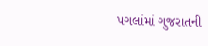પગલાંમાં ગુજરાતની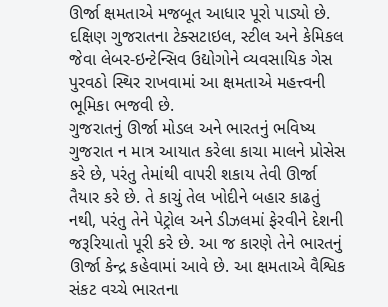ઊર્જા ક્ષમતાએ મજબૂત આધાર પૂરો પાડ્યો છે. દક્ષિણ ગુજરાતના ટેક્સટાઇલ, સ્ટીલ અને કેમિકલ જેવા લેબર-ઇન્ટેન્સિવ ઉદ્યોગોને વ્યવસાયિક ગેસ પુરવઠો સ્થિર રાખવામાં આ ક્ષમતાએ મહત્ત્વની ભૂમિકા ભજવી છે.
ગુજરાતનું ઊર્જા મોડલ અને ભારતનું ભવિષ્ય
ગુજરાત ન માત્ર આયાત કરેલા કાચા માલને પ્રોસેસ કરે છે, પરંતુ તેમાંથી વાપરી શકાય તેવી ઊર્જા તૈયાર કરે છે. તે કાચું તેલ ખોદીને બહાર કાઢતું નથી, પરંતુ તેને પેટ્રોલ અને ડીઝલમાં ફેરવીને દેશની જરૂરિયાતો પૂરી કરે છે. આ જ કારણે તેને ભારતનું ઊર્જા કેન્દ્ર કહેવામાં આવે છે. આ ક્ષમતાએ વૈશ્વિક સંકટ વચ્ચે ભારતના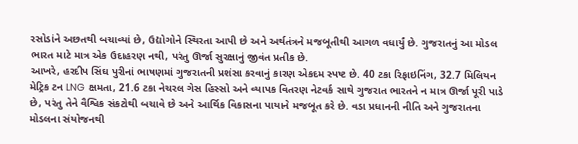રસોડાંને અછતથી બચાવ્યાં છે, ઉદ્યોગોને સ્થિરતા આપી છે અને અર્થતંત્રને મજબૂતીથી આગળ વધાર્યું છે. ગુજરાતનું આ મોડલ ભારત માટે માત્ર એક ઉદાહરણ નથી, પરંતુ ઊર્જા સુરક્ષાનું જીવંત પ્રતીક છે.
આખરે, હરદીપ સિંઘ પુરીનાં ભાષણમાં ગુજરાતની પ્રશંસા કરવાનું કારણ એકદમ સ્પષ્ટ છે. 40 ટકા રિફાઇનિંગ, 32.7 મિલિયન મેટ્રિક ટન LNG ક્ષમતા, 21.6 ટકા નેચરલ ગેસ હિસ્સો અને વ્યાપક વિતરણ નેટવર્ક સાથે ગુજરાત ભારતને ન માત્ર ઊર્જા પૂરી પાડે છે, પરંતુ તેને વૈશ્વિક સંકટોથી બચાવે છે અને આર્થિક વિકાસના પાયાને મજબૂત કરે છે. વડા પ્રધાનની નીતિ અને ગુજરાતના મોડલના સંયોજનથી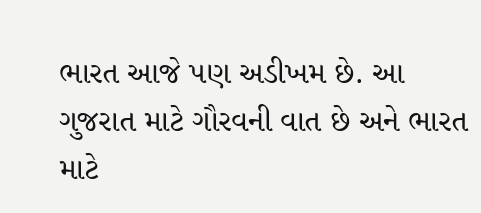ભારત આજે પણ અડીખમ છે. આ ગુજરાત માટે ગૌરવની વાત છે અને ભારત માટે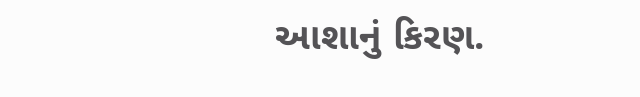આશાનું કિરણ.